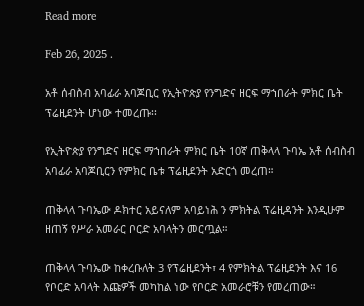Read more

Feb 26, 2025 .

አቶ ሰብስብ አባፊራ አባጆቢር የኢትዮጵያ የንግድና ዘርፍ ማኀበራት ምክር ቤት ፕሬዚደንት ሆነው ተመረጡ፡፡

የኢትዮጵያ የንግድና ዘርፍ ማኀበራት ምክር ቤት 10ኛ ጠቅላላ ጉባኤ አቶ ሰብስብ አባፊራ አባጆቢርን የምክር ቤቱ ፕሬዚደንት አድርጎ መረጠ።

ጠቅላላ ጉባኤው ዶክተር አይናለም አባይነሕ ን ምክትል ፕሬዚዳንት እንዲሁም  ዘጠኝ የሥራ አመራር ቦርድ አባላትን መርጧል።

ጠቅላላ ጉባኤው ከቀረቡለት 3 የፕሬዚደንት፣ 4 የምክትል ፕሬዚደንት እና 16 የቦርድ አባላት እጩዎች መካከል ነው የቦርድ አመራሮቹን የመረጠው።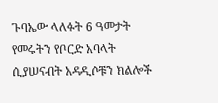ጉባኤው ላለፉት 6 ዓመታት የመሩትን የቦርድ አባላት ሲያሠናብት አዳዲሶቹን ክልሎች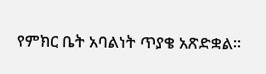የምክር ቤት አባልነት ጥያቄ አጽድቋል።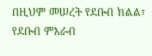በዚህም መሠረት የደቡብ ክልል፣ የደቡብ ምእራብ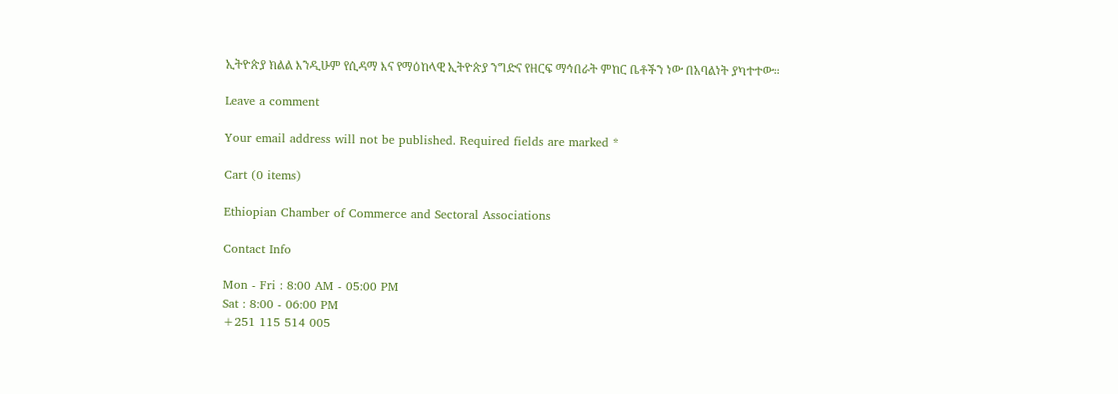ኢትዮጵያ ክልል እንዲሁም የሲዳማ እና የማዕከላዊ ኢትዮጵያ ንግድና የዘርፍ ማኅበራት ምከር ቤቶችን ነው በአባልነት ያካተተው።

Leave a comment

Your email address will not be published. Required fields are marked *

Cart (0 items)

Ethiopian Chamber of Commerce and Sectoral Associations

Contact Info

Mon - Fri : 8:00 AM - 05:00 PM
Sat : 8:00 - 06:00 PM
+251 115 514 005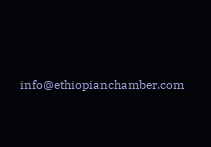info@ethiopianchamber.com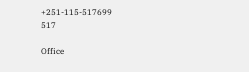+251-115-517699
517

Office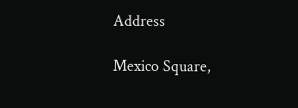Address

Mexico Square,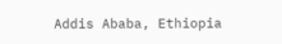Addis Ababa, Ethiopia